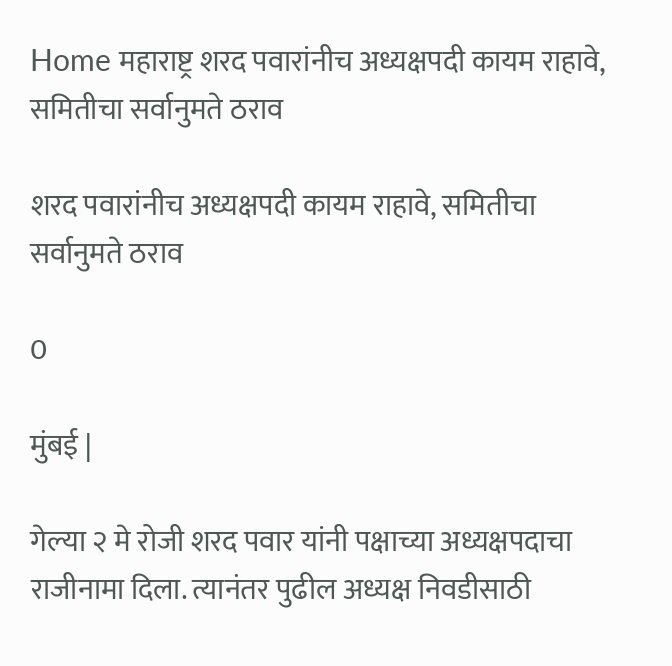Home महाराष्ट्र शरद पवारांनीच अध्यक्षपदी कायम राहावे, समितीचा सर्वानुमते ठराव

शरद पवारांनीच अध्यक्षपदी कायम राहावे, समितीचा सर्वानुमते ठराव

0

मुंबई |

गेल्या २ मे रोजी शरद पवार यांनी पक्षाच्या अध्यक्षपदाचा राजीनामा दिला. त्यानंतर पुढील अध्यक्ष निवडीसाठी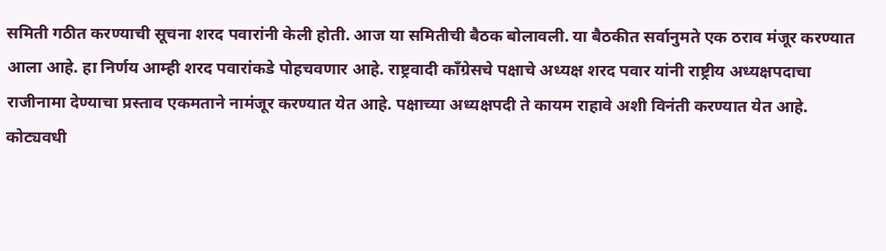समिती गठीत करण्याची सूचना शरद पवारांनी केली होती. आज या समितीची बैठक बोलावली. या बैठकीत सर्वानुमते एक ठराव मंजूर करण्यात आला आहे. हा निर्णय आम्ही शरद पवारांकडे पोहचवणार आहे. राष्ट्रवादी काँग्रेसचे पक्षाचे अध्यक्ष शरद पवार यांनी राष्ट्रीय अध्यक्षपदाचा राजीनामा देण्याचा प्रस्ताव एकमताने नामंजूर करण्यात येत आहे. पक्षाच्या अध्यक्षपदी ते कायम राहावे अशी विनंती करण्यात येत आहे. कोट्यवधी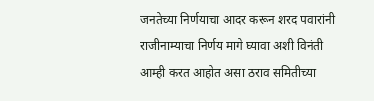जनतेच्या निर्णयाचा आदर करून शरद पवारांनी राजीनाम्याचा निर्णय मागे घ्यावा अशी विनंती आम्ही करत आहोत असा ठराव समितीच्या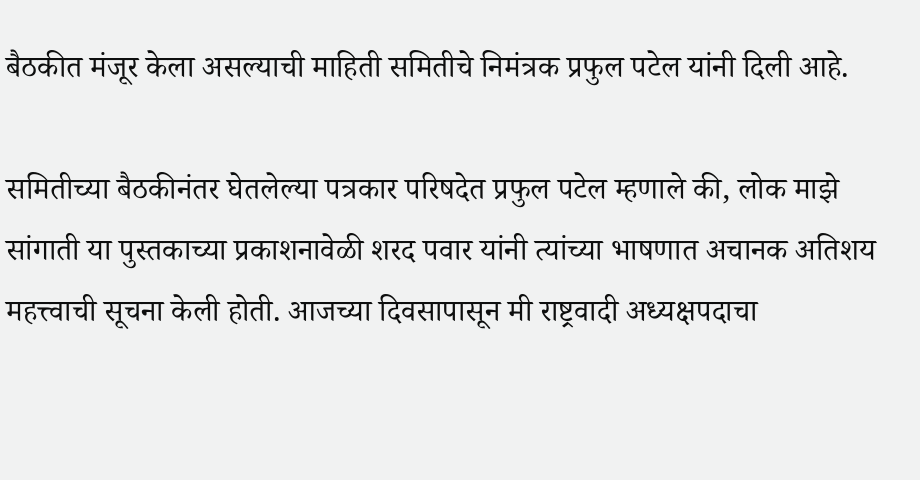बैठकीत मंजूर केला असल्याची माहिती समितीचे निमंत्रक प्रफुल पटेल यांनी दिली आहे.

समितीच्या बैठकीनंतर घेतलेल्या पत्रकार परिषदेत प्रफुल पटेल म्हणाले की, लोक माझे सांगाती या पुस्तकाच्या प्रकाशनावेळी शरद पवार यांनी त्यांच्या भाषणात अचानक अतिशय महत्त्वाची सूचना केली होती. आजच्या दिवसापासून मी राष्ट्रवादी अध्यक्षपदाचा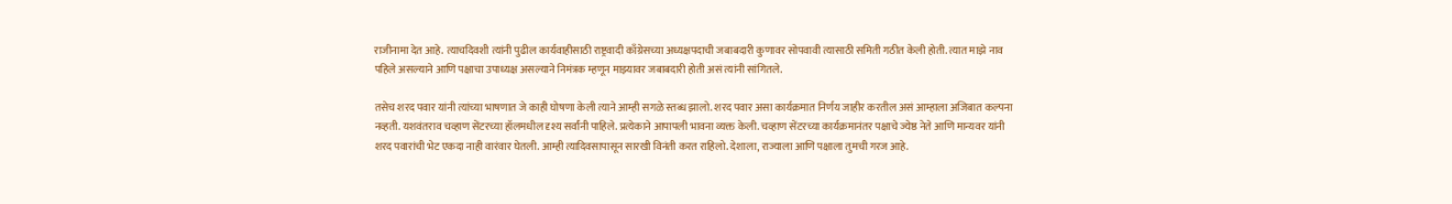राजीनामा देत आहे. त्याचदिवशी त्यांनी पुढील कार्यवाहीसाठी राष्ट्रवादी काँग्रेसच्या अध्यक्षपदाची जबाबदारी कुणावर सोपवावी त्यासाठी समिती गठीत केली होती. त्यात माझे नाव पहिले असल्याने आणि पक्षाचा उपाध्यक्ष असल्याने निमंत्रक म्हणून माझ्यावर जबाबदारी होती असं त्यांनी सांगितले.

तसेच शरद पवार यांनी त्यांच्या भाषणात जे काही घोषणा केली त्याने आम्ही सगळे स्तब्ध झालो. शरद पवार असा कार्यक्रमात निर्णय जाहीर करतील असं आम्हाला अजिबात कल्पना नव्हती. यशवंतराव चव्हाण सेंटरच्या हॉलमधील दृश्य सर्वांनी पाहिले. प्रत्येकाने आपापली भावना व्यक्त केली. चव्हाण सेंटरच्या कार्यक्रमानंतर पक्षाचे ज्येष्ठ नेते आणि मान्यवर यांनी शरद पवारांची भेट एकदा नाही वारंवार घेतली. आम्ही त्यादिवसापासून सारखी विनंती करत राहिलो. देशाला, राज्याला आणि पक्षाला तुमची गरज आहे.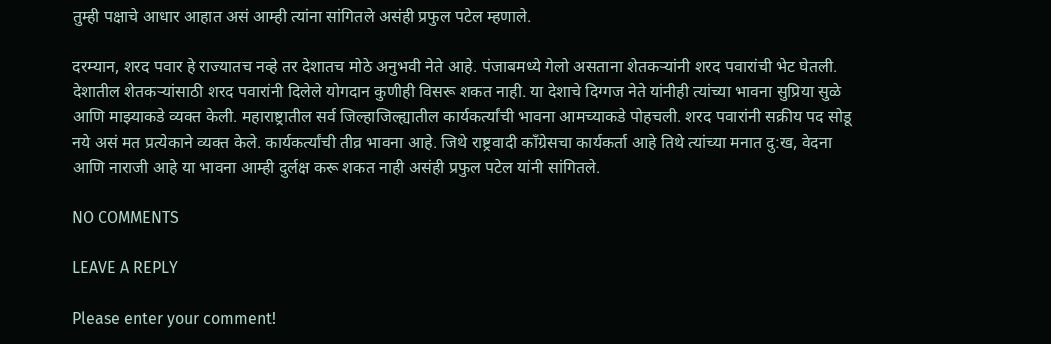तुम्ही पक्षाचे आधार आहात असं आम्ही त्यांना सांगितले असंही प्रफुल पटेल म्हणाले.

दरम्यान, शरद पवार हे राज्यातच नव्हे तर देशातच मोठे अनुभवी नेते आहे. पंजाबमध्ये गेलो असताना शेतकऱ्यांनी शरद पवारांची भेट घेतली. देशातील शेतकऱ्यांसाठी शरद पवारांनी दिलेले योगदान कुणीही विसरू शकत नाही. या देशाचे दिग्गज नेते यांनीही त्यांच्या भावना सुप्रिया सुळे आणि माझ्याकडे व्यक्त केली. महाराष्ट्रातील सर्व जिल्हाजिल्ह्यातील कार्यकर्त्यांची भावना आमच्याकडे पोहचली. शरद पवारांनी सक्रीय पद सोडू नये असं मत प्रत्येकाने व्यक्त केले. कार्यकर्त्यांची तीव्र भावना आहे. जिथे राष्ट्रवादी काँग्रेसचा कार्यकर्ता आहे तिथे त्यांच्या मनात दु:ख, वेदना आणि नाराजी आहे या भावना आम्ही दुर्लक्ष करू शकत नाही असंही प्रफुल पटेल यांनी सांगितले.

NO COMMENTS

LEAVE A REPLY

Please enter your comment!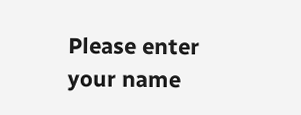Please enter your name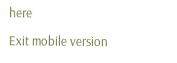here

Exit mobile version